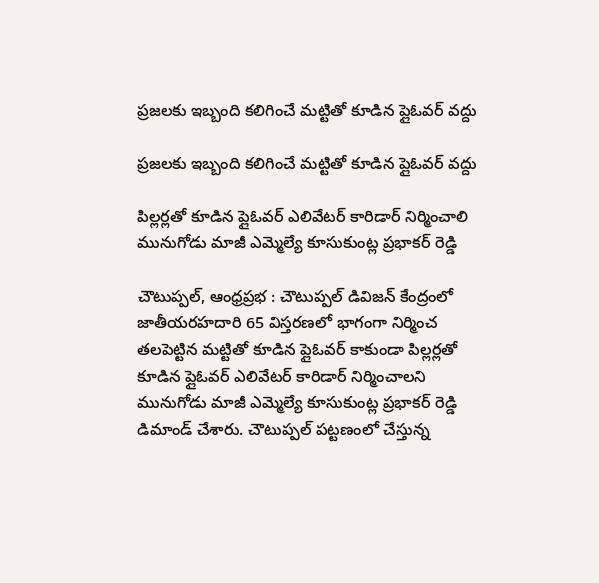ప్రజలకు ఇబ్బంది కలిగించే మట్టితో కూడిన ప్లైఓవర్ వద్దు

ప్రజలకు ఇబ్బంది కలిగించే మట్టితో కూడిన ప్లైఓవర్ వద్దు

పిల్లర్లతో కూడిన ప్లైఓవర్ ఎలివేటర్ కారిడార్ నిర్మించాలి
మునుగోడు మాజీ ఎమ్మెల్యే కూసుకుంట్ల ప్రభాకర్ రెడ్డి

చౌటుప్పల్, ఆంధ్రప్రభ : చౌటుప్పల్ డివిజన్ కేంద్రంలో జాతీయరహదారి 65 విస్తరణలో భాగంగా నిర్మించ తలపెట్టిన మట్టితో కూడిన ప్లైఓవర్ కాకుండా పిల్లర్లతో కూడిన ప్లైఓవర్ ఎలివేటర్ కారిడార్ నిర్మించాలని మునుగోడు మాజీ ఎమ్మెల్యే కూసుకుంట్ల ప్రభాకర్ రెడ్డి డిమాండ్ చేశారు. చౌటుప్పల్ పట్టణంలో చేస్తున్న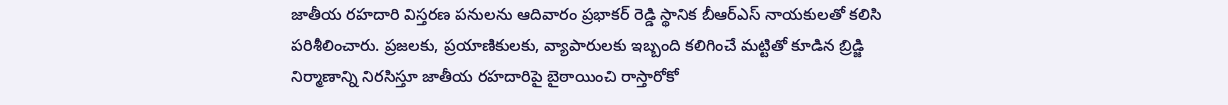జాతీయ రహదారి విస్తరణ పనులను ఆదివారం ప్రభాకర్ రెడ్డి స్థానిక బీఆర్ఎస్ నాయకులతో కలిసి పరిశీలించారు. ప్రజలకు, ప్రయాణికులకు, వ్యాపారులకు ఇబ్బంది కలిగించే మట్టితో కూడిన బ్రిడ్జి నిర్మాణాన్ని నిరసిస్తూ జాతీయ రహదారిపై బైఠాయించి రాస్తారోకో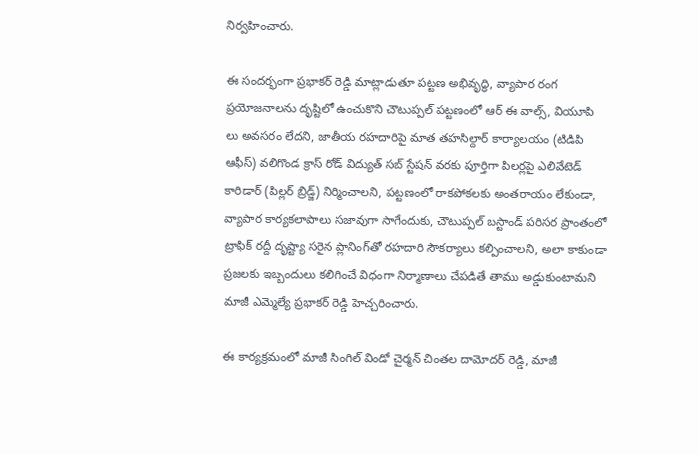నిర్వహించారు.

ఈ సందర్భంగా ప్రభాకర్ రెడ్డి మాట్లాడుతూ పట్టణ అభివృద్ధి, వ్యాపార రంగ ప్రయోజనాలను దృష్టిలో ఉంచుకొని చౌటుప్పల్ పట్టణంలో ఆర్ ఈ వాల్స్, వియూపి లు అవసరం లేదని, జాతీయ రహదారిపై మాత తహసిల్దార్ కార్యాలయం (టిడిపి ఆఫీస్) వలిగొండ క్రాస్ రోడ్ విద్యుత్ సబ్ స్టేషన్ వరకు పూర్తిగా పిలర్లపై ఎలివేటెడ్ కారిడార్ (పిల్లర్ బ్రిడ్జ్) నిర్మించాలని, పట్టణంలో రాకపోకలకు అంతరాయం లేకుండా, వ్యాపార కార్యకలాపాలు సజావుగా సాగేందుకు, చౌటుప్పల్ బస్టాండ్ పరిసర ప్రాంతంలో ట్రాఫిక్ రద్దీ దృష్ట్యా సరైన ప్లానింగ్‌తో రహదారి సౌకర్యాలు కల్పించాలని, అలా కాకుండా ప్రజలకు ఇబ్బందులు కలిగించే విధంగా నిర్మాణాలు చేపడితే తాము అడ్డుకుంటామని మాజీ ఎమ్మెల్యే ప్రభాకర్ రెడ్డి హెచ్చరించారు.

ఈ కార్యక్రమంలో మాజీ సింగిల్ విండో చైర్మన్ చింతల దామోదర్ రెడ్డి, మాజీ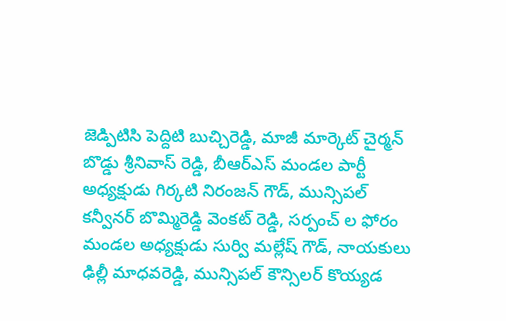జెడ్పిటిసి పెద్దిటి బుచ్చిరెడ్డి, మాజీ మార్కెట్ చైర్మన్ బొడ్డు శ్రీనివాస్ రెడ్డి, బీఆర్ఎస్ మండల పార్టీ అధ్యక్షుడు గిర్కటి నిరంజన్ గౌడ్, మున్సిపల్ కన్వీనర్ బొమ్మిరెడ్డి వెంకట్ రెడ్డి, సర్పంచ్ ల ఫోరం మండల అధ్యక్షుడు సుర్వి మల్లేష్ గౌడ్, నాయకులు ఢిల్లీ మాధవరెడ్డి, మున్సిపల్ కౌన్సిలర్ కొయ్యడ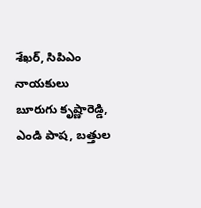శేఖర్, సిపిఎం నాయకులు బూరుగు కృష్ణారెడ్డి, ఎండి పాష, బత్తుల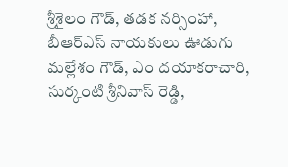శ్రీశైలం గౌడ్, తడక నర్సింహా, బీఆర్ఎస్ నాయకులు ఊడుగు మల్లేశం గౌడ్, ఎం దయాకరాచారి, సుర్కంటి శ్రీనివాస్ రెడ్డి,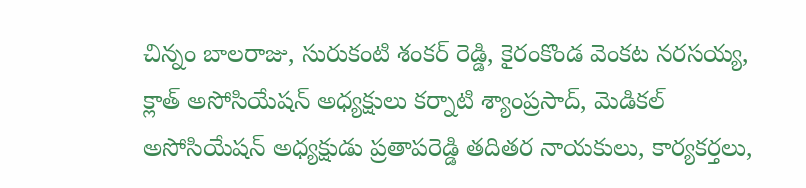చిన్నం బాలరాజు, సురుకంటి శంకర్ రెడ్డి, కైరంకొండ వెంకట నరసయ్య, క్లాత్ అసోసియేషన్ అధ్యక్షులు కర్నాటి శ్యాంప్రసాద్, మెడికల్ అసోసియేషన్ అధ్యక్షుడు ప్రతాపరెడ్డి తదితర నాయకులు, కార్యకర్తలు,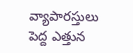వ్యాపారస్తులు పెద్ద ఎత్తున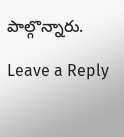పాల్గొన్నారు.

Leave a Reply